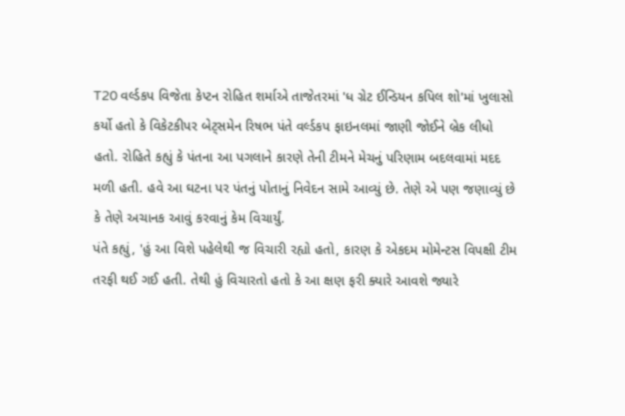T20 વર્લ્ડકપ વિજેતા કેપ્ટન રોહિત શર્માએ તાજેતરમાં 'ધ ગ્રેટ ઈન્ડિયન કપિલ શો'માં ખુલાસો કર્યો હતો કે વિકેટકીપર બેટ્સમેન રિષભ પંતે વર્લ્ડકપ ફાઇનલમાં જાણી જોઈને બ્રેક લીધો હતો. રોહિતે કહ્યું કે પંતના આ પગલાને કારણે તેની ટીમને મેચનું પરિણામ બદલવામાં મદદ મળી હતી. હવે આ ઘટના પર પંતનું પોતાનું નિવેદન સામે આવ્યું છે. તેણે એ પણ જણાવ્યું છે કે તેણે અચાનક આવું કરવાનું કેમ વિચાર્યું.
પંતે કહ્યું, 'હું આ વિશે પહેલેથી જ વિચારી રહ્યો હતો, કારણ કે એકદમ મોમેન્ટસ વિપક્ષી ટીમ તરફી થઈ ગઈ હતી. તેથી હું વિચારતો હતો કે આ ક્ષણ ફરી ક્યારે આવશે જ્યારે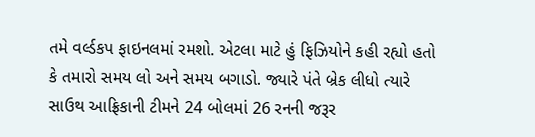તમે વર્લ્ડકપ ફાઇનલમાં રમશો. એટલા માટે હું ફિઝિયોને કહી રહ્યો હતો કે તમારો સમય લો અને સમય બગાડો. જ્યારે પંતે બ્રેક લીધો ત્યારે સાઉથ આફ્રિકાની ટીમને 24 બોલમાં 26 રનની જરૂર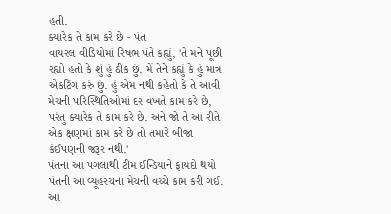હતી.
ક્યારેક તે કામ કરે છે - પંત
વાયરલ વીડિયોમાં રિષભ પંતે કહ્યું, 'તે મને પૂછી રહ્યો હતો કે શું હું ઠીક છું. મેં તેને કહ્યું કે હું માત્ર એકટિંગ કરું છું. હું એમ નથી કહેતો કે તે આવી મેચની પરિસ્થિતિઓમાં દર વખતે કામ કરે છે, પરંતુ ક્યારેક તે કામ કરે છે. અને જો તે આ રીતે એક ક્ષણમાં કામ કરે છે તો તમારે બીજા કંઈપણની જરૂર નથી.'
પંતના આ પગલાથી ટીમ ઈન્ડિયાને ફાયદો થયો
પંતની આ વ્યૂહરચના મેચની વચ્ચે કામ કરી ગઈ. આ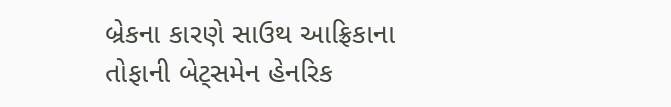બ્રેકના કારણે સાઉથ આફ્રિકાના તોફાની બેટ્સમેન હેનરિક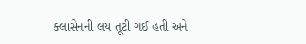ક્લાસેનની લય તૂટી ગઈ હતી અને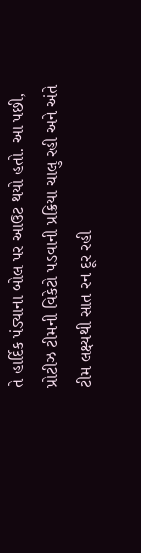તે હાર્દિક પંડ્યાના બોલ પર આઉટ થયો હતો. આ પછી, પ્રોટીઝ ટીમની વિકેટો પડવાની પ્રક્રિયા ચાલુ રહી અને અંતે ટીમ લક્ષ્યથી સાત રન દૂર રહી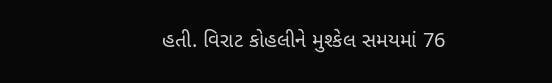હતી. વિરાટ કોહલીને મુશ્કેલ સમયમાં 76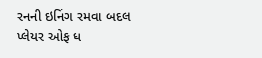રનની ઇનિંગ રમવા બદલ પ્લેયર ઓફ ધ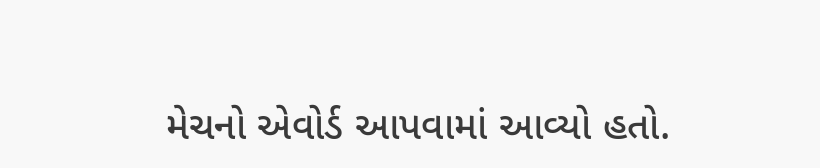મેચનો એવોર્ડ આપવામાં આવ્યો હતો.